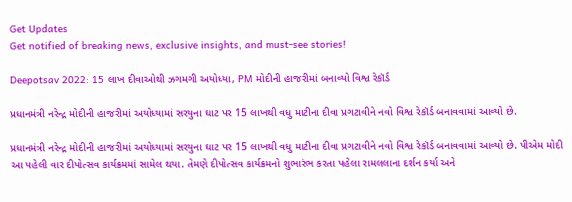Get Updates
Get notified of breaking news, exclusive insights, and must-see stories!

Deepotsav 2022: 15 લાખ દીવાઓથી ઝગમગી અયોધ્યા, PM મોદીની હાજરીમાં બનાવ્યો વિશ્વ રેકૉર્ડ

પ્રધાનમંત્રી નરેન્દ્ર મોદીની હાજરીમાં અયોધ્યામાં સરયુના ઘાટ પર 15 લાખથી વધુ માટીના દીવા પ્રગટાવીને નવો વિશ્વ રેકૉર્ડ બનાવવામાં આવ્યો છે.

પ્રધાનમંત્રી નરેન્દ્ર મોદીની હાજરીમાં અયોધ્યામાં સરયુના ઘાટ પર 15 લાખથી વધુ માટીના દીવા પ્રગટાવીને નવો વિશ્વ રેકૉર્ડ બનાવવામાં આવ્યો છે. પીએમ મોદી આ પહેલી વાર દીપોત્સવ કાર્યક્રમમાં સામેલ થયા. તેમણે દીપોત્સવ કાર્યક્રમનો શુભારંભ કરતા પહેલા રામલલાના દર્શન કર્યા અને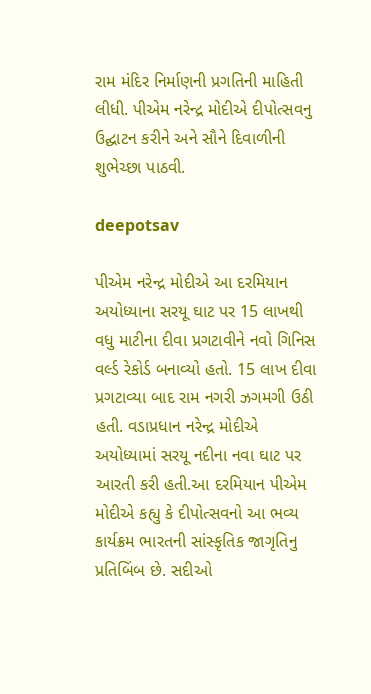રામ મંદિર નિર્માણની પ્રગતિની માહિતી લીધી. પીએમ નરેન્દ્ર મોદીએ દીપોત્સવનુ ઉદ્ઘાટન કરીને અને સૌને દિવાળીની શુભેચ્છા પાઠવી.

deepotsav

પીએમ નરેન્દ્ર મોદીએ આ દરમિયાન અયોધ્યાના સરયૂ ઘાટ પર 15 લાખથી વધુ માટીના દીવા પ્રગટાવીને નવો ગિનિસ વર્લ્ડ રેકોર્ડ બનાવ્યો હતો. 15 લાખ દીવા પ્રગટાવ્યા બાદ રામ નગરી ઝગમગી ઉઠી હતી. વડાપ્રધાન નરેન્દ્ર મોદીએ અયોધ્યામાં સરયૂ નદીના નવા ઘાટ પર આરતી કરી હતી.આ દરમિયાન પીએમ મોદીએ કહ્યુ કે દીપોત્સવનો આ ભવ્ય કાર્યક્રમ ભારતની સાંસ્કૃતિક જાગૃતિનુ પ્રતિબિંબ છે. સદીઓ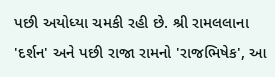પછી અયોધ્યા ચમકી રહી છે. શ્રી રામલલાના 'દર્શન' અને પછી રાજા રામનો 'રાજભિષેક', આ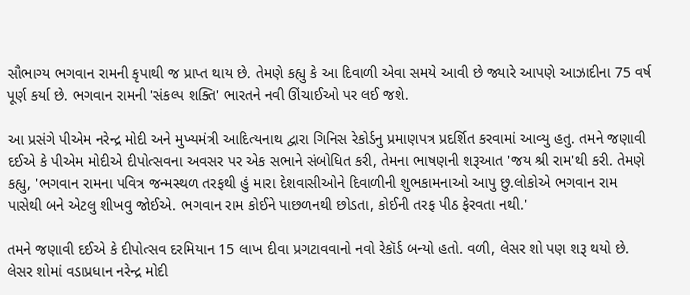સૌભાગ્ય ભગવાન રામની કૃપાથી જ પ્રાપ્ત થાય છે. તેમણે કહ્યુ કે આ દિવાળી એવા સમયે આવી છે જ્યારે આપણે આઝાદીના 75 વર્ષ પૂર્ણ કર્યા છે. ભગવાન રામની 'સંકલ્પ શક્તિ' ભારતને નવી ઊંચાઈઓ પર લઈ જશે.

આ પ્રસંગે પીએમ નરેન્દ્ર મોદી અને મુખ્યમંત્રી આદિત્યનાથ દ્વારા ગિનિસ રેકોર્ડનુ પ્રમાણપત્ર પ્રદર્શિત કરવામાં આવ્યુ હતુ. તમને જણાવી દઈએ કે પીએમ મોદીએ દીપોત્સવના અવસર પર એક સભાને સંબોધિત કરી, તેમના ભાષણની શરૂઆત 'જય શ્રી રામ'થી કરી. તેમણે કહ્યુ, 'ભગવાન રામના પવિત્ર જન્મસ્થળ તરફથી હું મારા દેશવાસીઓને દિવાળીની શુભકામનાઓ આપુ છુ.લોકોએ ભગવાન રામ પાસેથી બને એટલુ શીખવુ જોઈએ. ભગવાન રામ કોઈને પાછળનથી છોડતા, કોઈની તરફ પીઠ ફેરવતા નથી.'

તમને જણાવી દઈએ કે દીપોત્સવ દરમિયાન 15 લાખ દીવા પ્રગટાવવાનો નવો રેકૉર્ડ બન્યો હતો. વળી, લેસર શો પણ શરૂ થયો છે. લેસર શોમાં વડાપ્રધાન નરેન્દ્ર મોદી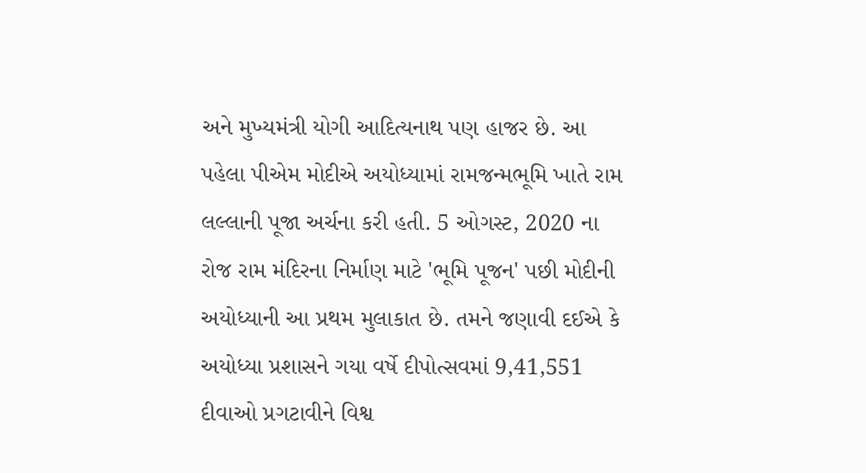અને મુખ્યમંત્રી યોગી આદિત્યનાથ પણ હાજર છે. આ પહેલા પીએમ મોદીએ અયોધ્યામાં રામજન્મભૂમિ ખાતે રામ લલ્લાની પૂજા અર્ચના કરી હતી. 5 ઓગસ્ટ, 2020 ના રોજ રામ મંદિરના નિર્માણ માટે 'ભૂમિ પૂજન' પછી મોદીની અયોધ્યાની આ પ્રથમ મુલાકાત છે. તમને જણાવી દઈએ કે અયોધ્યા પ્રશાસને ગયા વર્ષે દીપોત્સવમાં 9,41,551 દીવાઓ પ્રગટાવીને વિશ્વ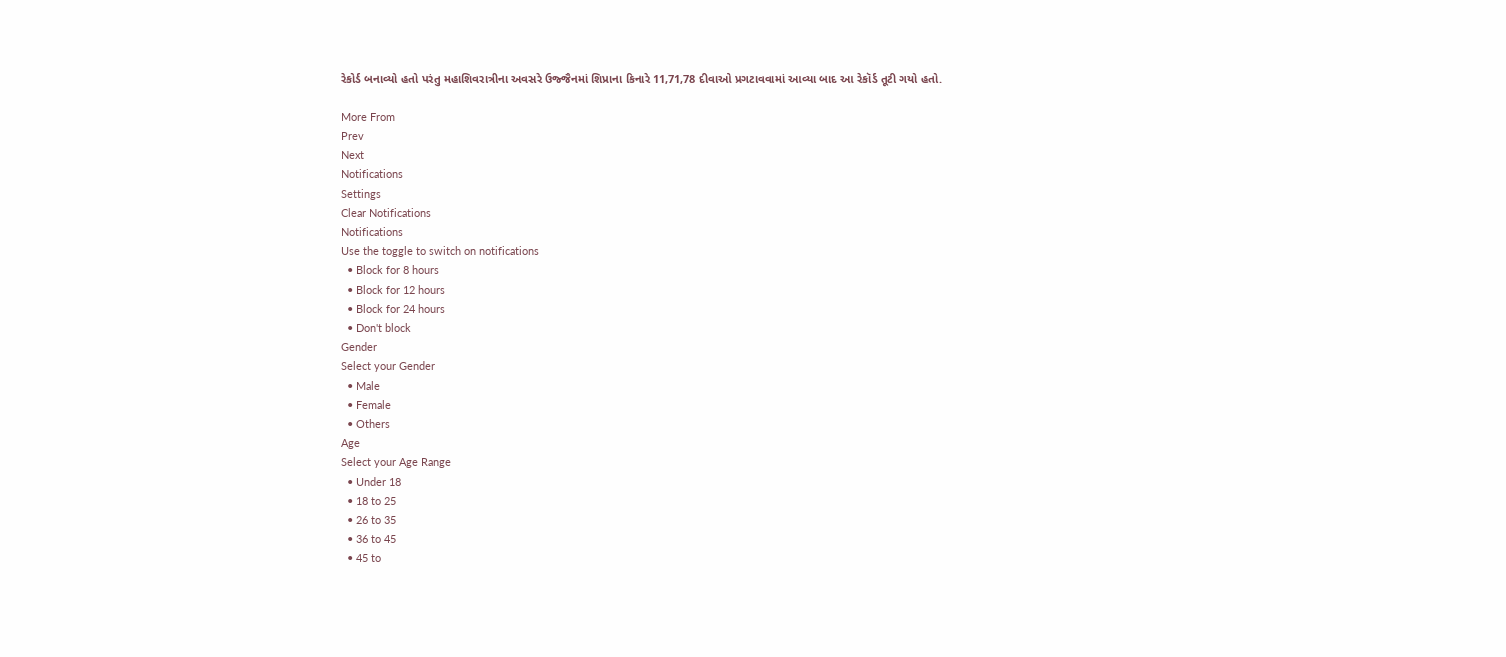રેકોર્ડ બનાવ્યો હતો પરંતુ મહાશિવરાત્રીના અવસરે ઉજ્જૈનમાં શિપ્રાના કિનારે 11,71,78 દીવાઓ પ્રગટાવવામાં આવ્યા બાદ આ રેકૉર્ડ તૂટી ગયો હતો.

More From
Prev
Next
Notifications
Settings
Clear Notifications
Notifications
Use the toggle to switch on notifications
  • Block for 8 hours
  • Block for 12 hours
  • Block for 24 hours
  • Don't block
Gender
Select your Gender
  • Male
  • Female
  • Others
Age
Select your Age Range
  • Under 18
  • 18 to 25
  • 26 to 35
  • 36 to 45
  • 45 to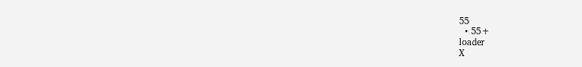55
  • 55+
loader
X